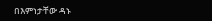በእምነታቸው ዳኑ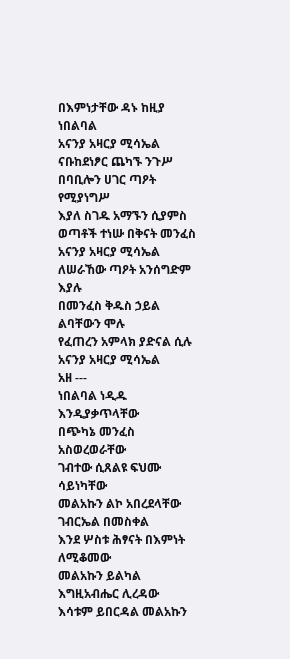በእምነታቸው ዳኑ ከዚያ ነበልባል
አናንያ አዛርያ ሚሳኤል
ናቡከደነፆር ጨካኙ ንጉሥ
በባቢሎን ሀገር ጣዖት የሚያነግሥ
እያለ ስገዱ አማኙን ሲያምስ
ወጣቶች ተነሡ በቅናት መንፈስ
አናንያ አዛርያ ሚሳኤል
ለሠራኸው ጣዖት አንሰግድም እያሉ
በመንፈስ ቅዱስ ኃይል ልባቸውን ሞሉ
የፈጠረን አምላክ ያድናል ሲሉ
አናንያ አዛርያ ሚሳኤል
አዘ ---
ነበልባል ነዲዱ እንዲያቃጥላቸው
በጭካኔ መንፈስ አስወረወራቸው
ገብተው ሲጸልዩ ፍህሙ ሳይነካቸው
መልአኩን ልኮ አበረደላቸው
ገብርኤል በመስቀል
እንደ ሦስቱ ሕፃናት በእምነት ለሚቆመው
መልአኩን ይልካል እግዚአብሔር ሊረዳው
እሳቱም ይበርዳል መልአኩን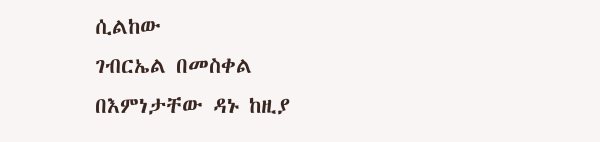ሲልከው
ገብርኤል በመስቀል
በእምነታቸው ዳኑ ከዚያ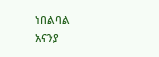ነበልባል
አናንያ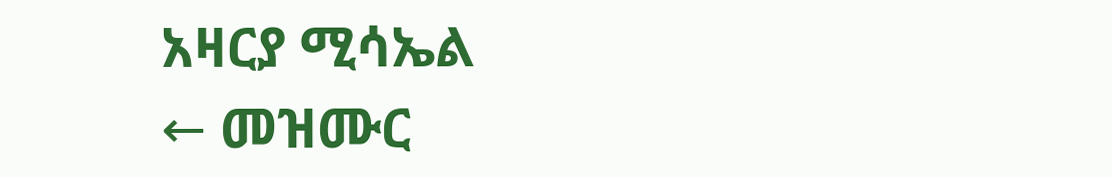አዛርያ ሚሳኤል
← መዝሙር